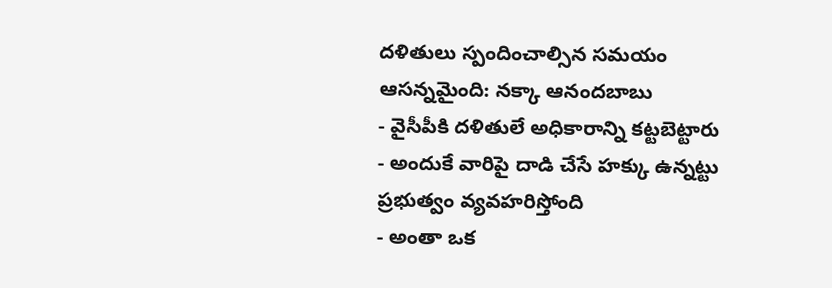దళితులు స్పందించాల్సిన సమయం ఆసన్నమైంది: నక్కా ఆనందబాబు
- వైసీపీకి దళితులే అధికారాన్ని కట్టబెట్టారు
- అందుకే వారిపై దాడి చేసే హక్కు ఉన్నట్టు ప్రభుత్వం వ్యవహరిస్తోంది
- అంతా ఒక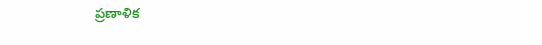ప్రణాళిక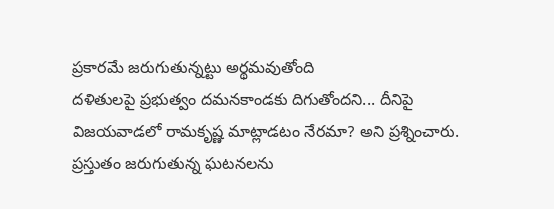ప్రకారమే జరుగుతున్నట్టు అర్థమవుతోంది
దళితులపై ప్రభుత్వం దమనకాండకు దిగుతోందని... దీనిపై విజయవాడలో రామకృష్ణ మాట్లాడటం నేరమా? అని ప్రశ్నించారు. ప్రస్తుతం జరుగుతున్న ఘటనలను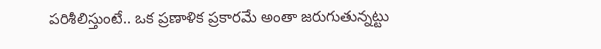పరిశీలిస్తుంటే.. ఒక ప్రణాళిక ప్రకారమే అంతా జరుగుతున్నట్టు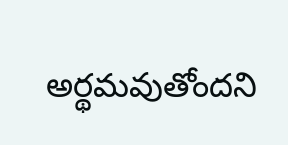అర్థమవుతోందని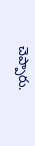చెప్పారు.